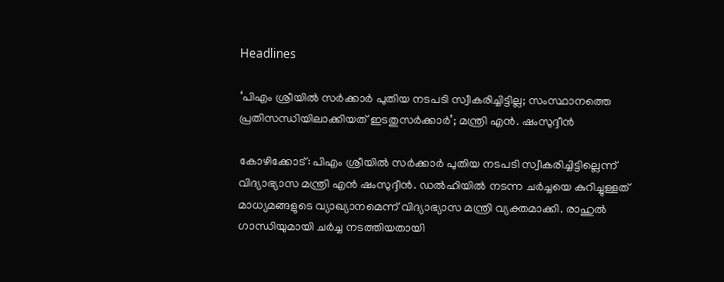Headlines

‘പിഎം ശ്രീയിൽ സർക്കാർ പുതിയ നടപടി സ്വീകരിച്ചിട്ടില്ല; സംസ്ഥാനത്തെ പ്രതിസന്ധിയിലാക്കിയത് ഇടതുസർക്കാർ’; മന്ത്രി എൻ. ഷംസുദ്ദീൻ

കോഴിക്കോട്: പിഎം ശ്രീയിൽ സർക്കാർ പുതിയ നടപടി സ്വീകരിച്ചിട്ടില്ലെന്ന് വിദ്യാഭ്യാസ മന്ത്രി എൻ ഷംസുദ്ദീൻ. ഡൽഹിയിൽ നടന്ന ചർച്ചയെ കുറിച്ചുള്ളത് മാധ്യമങ്ങളുടെ വ്യാഖ്യാനമെന്ന് വിദ്യാഭ്യാസ മന്ത്രി വ്യക്തമാക്കി. രാഹുൽ ഗാന്ധിയുമായി ചർച്ച നടത്തിയതായി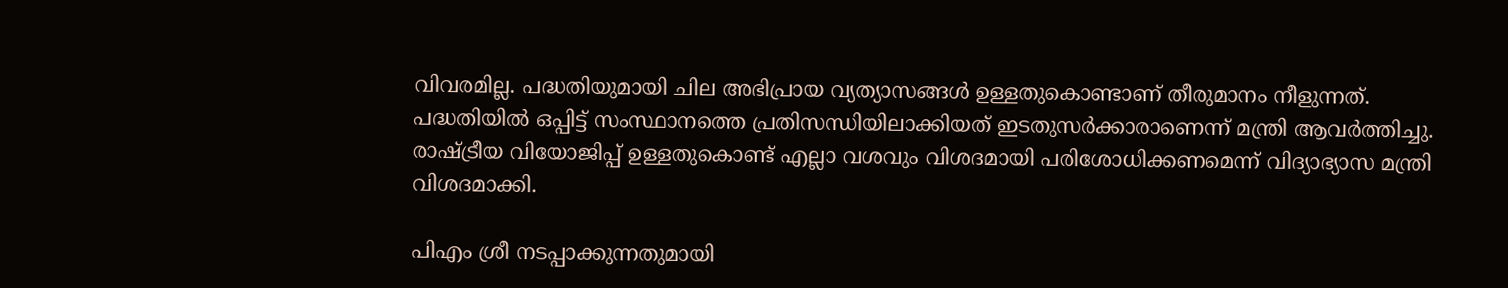വിവരമില്ല. പദ്ധതിയുമായി ചില അഭിപ്രായ വ്യത്യാസങ്ങൾ ഉള്ളതുകൊണ്ടാണ് തീരുമാനം നീളുന്നത്. പദ്ധതിയിൽ ഒപ്പിട്ട് സംസ്ഥാനത്തെ പ്രതിസന്ധിയിലാക്കിയത് ഇടതുസർക്കാരാണെന്ന് മന്ത്രി ആവർത്തിച്ചു. രാഷ്ട്രീയ വിയോജിപ്പ് ഉള്ളതുകൊണ്ട് എല്ലാ വശവും വിശദമായി പരിശോധിക്കണമെന്ന് വിദ്യാഭ്യാസ മന്ത്രി വിശദമാക്കി.

പിഎം ശ്രീ നടപ്പാക്കുന്നതുമായി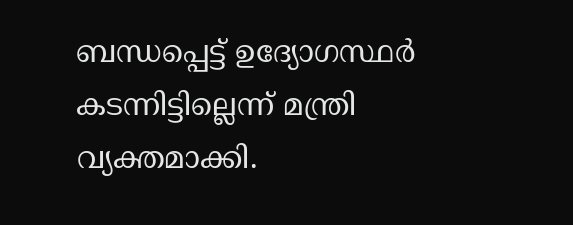ബന്ധപ്പെട്ട് ഉദ്യോഗസ്ഥര്‍ കടന്നിട്ടില്ലെന്ന് മന്ത്രി വ്യക്തമാക്കി.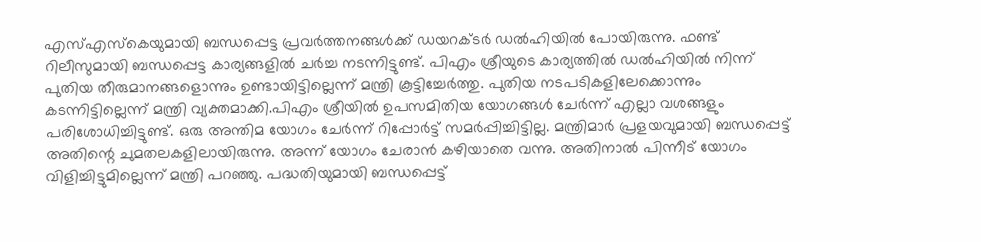എസ്എസ്‌കെയുമായി ബന്ധപ്പെട്ട പ്രവര്‍ത്തനങ്ങള്‍ക്ക് ഡയറക്ടര്‍ ഡല്‍ഹിയില്‍ പോയിരുന്നു. ഫണ്ട് റിലീസുമായി ബന്ധപ്പെട്ട കാര്യങ്ങളില്‍ ചര്‍ച്ച നടന്നിട്ടുണ്ട്. പിഎം ശ്രീയുടെ കാര്യത്തില്‍ ഡല്‍ഹിയില്‍ നിന്ന് പുതിയ തീരുമാനങ്ങളൊന്നും ഉണ്ടായിട്ടില്ലെന്ന് മന്ത്രി കൂട്ടിച്ചേര്‍ത്തു. പുതിയ നടപടികളിലേക്കൊന്നും കടന്നിട്ടില്ലെന്ന് മന്ത്രി വ്യക്തമാക്കി.പിഎം ശ്രീയില്‍ ഉപസമിതിയ യോഗങ്ങള്‍ ചേര്‍ന്ന് എല്ലാ വശങ്ങളും പരിശോധിച്ചിട്ടുണ്ട്. ഒരു അന്തിമ യോഗം ചേര്‍ന്ന് റിപ്പോര്‍ട്ട് സമര്‍പ്പിച്ചിട്ടില്ല. മന്ത്രിമാര്‍ പ്രളയവുമായി ബന്ധപ്പെട്ട് അതിന്റെ ചുമതലകളിലായിരുന്നു. അന്ന് യോഗം ചേരാന്‍ കഴിയാതെ വന്നു. അതിനാല്‍ പിന്നീട് യോഗം വിളിച്ചിട്ടുമില്ലെന്ന് മന്ത്രി പറഞ്ഞു. പദ്ധതിയുമായി ബന്ധപ്പെട്ട്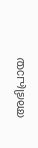അഭിപ്രായ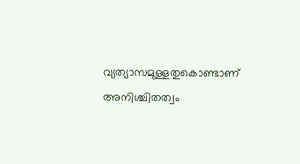വ്യത്യാസമുള്ളതുകൊണ്ടാണ് അനിശ്ചിതത്വം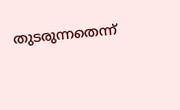തുടരുന്നതെന്ന്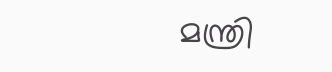മന്ത്രി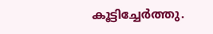കൂട്ടിച്ചേര്‍ത്തു.